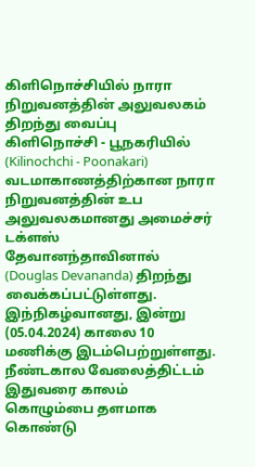கிளிநொச்சியில் நாரா நிறுவனத்தின் அலுவலகம் திறந்து வைப்பு
கிளிநொச்சி - பூநகரியில் (Kilinochchi - Poonakari) வடமாகாணத்திற்கான நாரா நிறுவனத்தின் உப அலுவலகமானது அமைச்சர் டக்ளஸ் தேவானந்தாவினால் (Douglas Devananda) திறந்து வைக்கப்பட்டுள்ளது.
இந்நிகழ்வானது, இன்று (05.04.2024) காலை 10 மணிக்கு இடம்பெற்றுள்ளது.
நீண்டகால வேலைத்திட்டம்
இதுவரை காலம் கொழும்பை தளமாக கொண்டு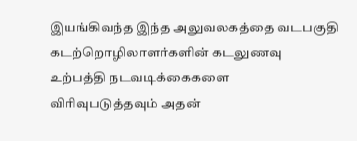இயங்கிவந்த இந்த அலுவலகத்தை வடபகுதி கடற்றொழிலாளர்களின் கடலுணவு உற்பத்தி நடவடிக்கைகளை விரிவுபடுத்தவும் அதன்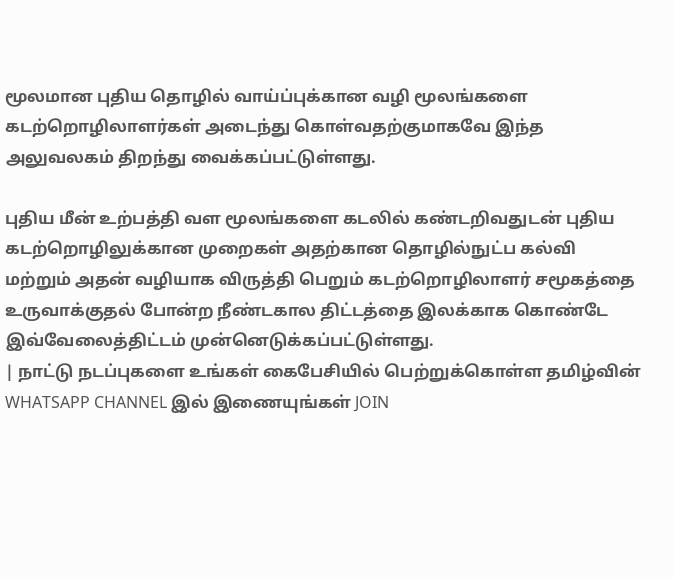மூலமான புதிய தொழில் வாய்ப்புக்கான வழி மூலங்களை கடற்றொழிலாளர்கள் அடைந்து கொள்வதற்குமாகவே இந்த அலுவலகம் திறந்து வைக்கப்பட்டுள்ளது.

புதிய மீன் உற்பத்தி வள மூலங்களை கடலில் கண்டறிவதுடன் புதிய கடற்றொழிலுக்கான முறைகள் அதற்கான தொழில்நுட்ப கல்வி மற்றும் அதன் வழியாக விருத்தி பெறும் கடற்றொழிலாளர் சமூகத்தை உருவாக்குதல் போன்ற நீண்டகால திட்டத்தை இலக்காக கொண்டே இவ்வேலைத்திட்டம் முன்னெடுக்கப்பட்டுள்ளது.
| நாட்டு நடப்புகளை உங்கள் கைபேசியில் பெற்றுக்கொள்ள தமிழ்வின் WHATSAPP CHANNEL இல் இணையுங்கள் JOIN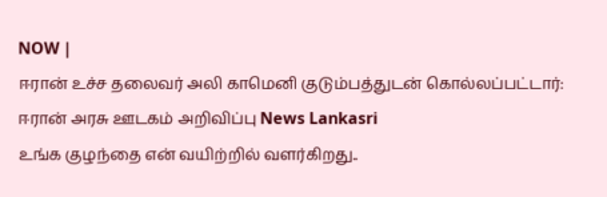NOW |
ஈரான் உச்ச தலைவர் அலி காமெனி குடும்பத்துடன் கொல்லப்பட்டார்: ஈரான் அரசு ஊடகம் அறிவிப்பு News Lankasri
உங்க குழந்தை என் வயிற்றில் வளர்கிறது..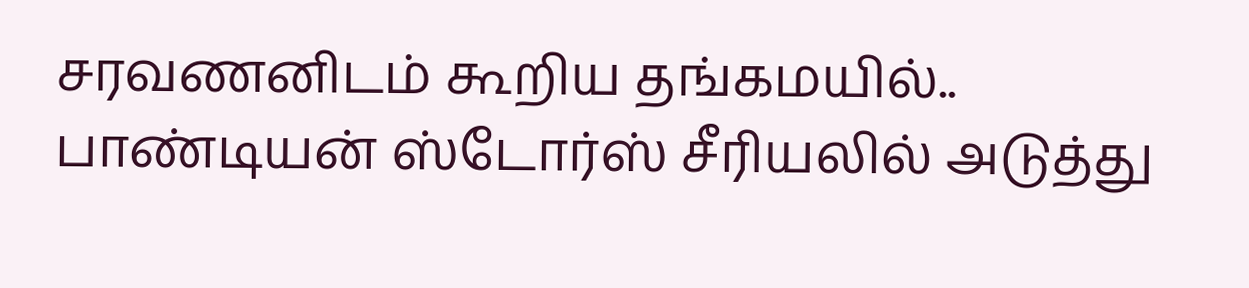சரவணனிடம் கூறிய தங்கமயில்.. பாண்டியன் ஸ்டோர்ஸ் சீரியலில் அடுத்து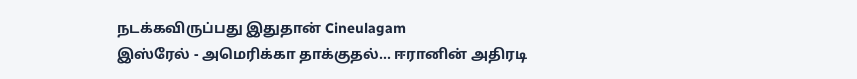நடக்கவிருப்பது இதுதான் Cineulagam
இஸ்ரேல் - அமெரிக்கா தாக்குதல்... ஈரானின் அதிரடி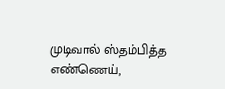முடிவால் ஸ்தம்பித்த எண்ணெய்,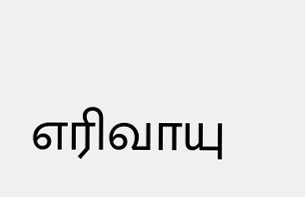எரிவாயு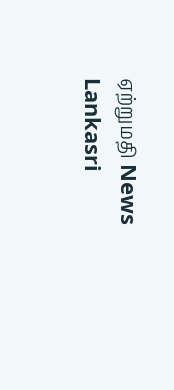ஏற்றுமதி News Lankasri